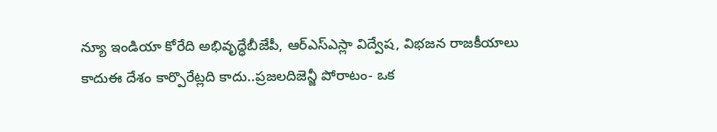న్యూ ఇండియా కోరేది అభివృద్ధేబీజేపీ, ఆర్ఎస్ఎస్లా విద్వేష, విభజన రాజకీయాలు కాదుఈ దేశం కార్పొరేట్లది కాదు..ప్రజలదిజెన్జీ పోరాటం- ఒక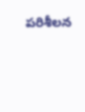పరిశీలన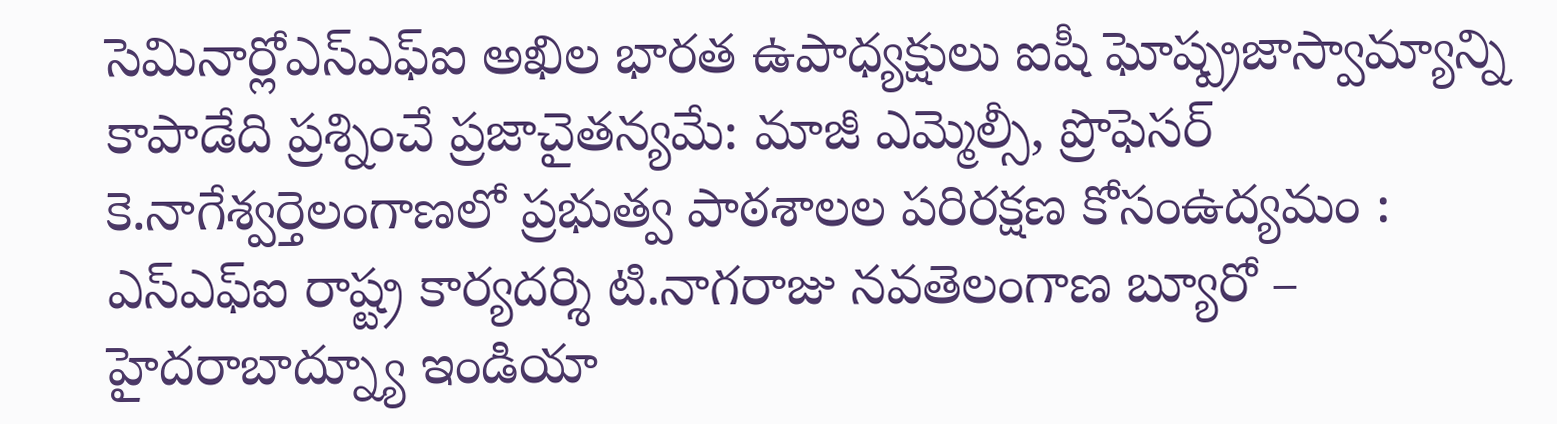సెమినార్లోఎస్ఎఫ్ఐ అఖిల భారత ఉపాధ్యక్షులు ఐషీ ఘోష్ప్రజాస్వామ్యాన్ని కాపాడేది ప్రశ్నించే ప్రజాచైతన్యమే: మాజీ ఎమ్మెల్సీ, ప్రొఫెసర్ కె.నాగేశ్వర్తెలంగాణలో ప్రభుత్వ పాఠశాలల పరిరక్షణ కోసంఉద్యమం : ఎస్ఎఫ్ఐ రాష్ట్ర కార్యదర్శి టి.నాగరాజు నవతెలంగాణ బ్యూరో – హైదరాబాద్న్యూ ఇండియా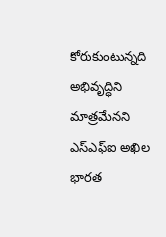కోరుకుంటున్నది అభివృద్ధిని మాత్రమేనని ఎస్ఎఫ్ఐ అఖిల భారత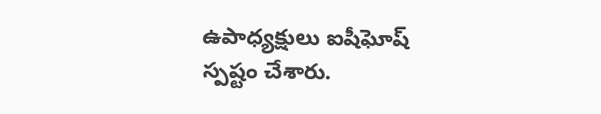ఉపాధ్యక్షులు ఐషీఘోష్ స్పష్టం చేశారు.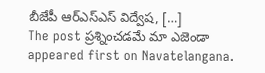బీజేపీ ఆర్ఎస్ఎస్ విద్వేష, […]
The post ప్రశ్నించడమే మా ఎజెండా appeared first on Navatelangana.